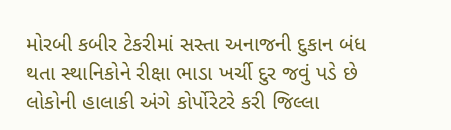મોરબી કબીર ટેકરીમાં સસ્તા અનાજની દુકાન બંધ થતા સ્થાનિકોને રીક્ષા ભાડા ખર્ચી દુર જવું પડે છે લોકોની હાલાકી અંગે કોર્પોરેટરે કરી જિલ્લા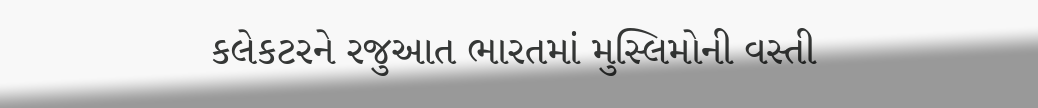કલેકટરને રજુઆત ભારતમાં મુસ્લિમોની વસ્તી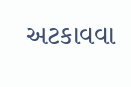અટકાવવા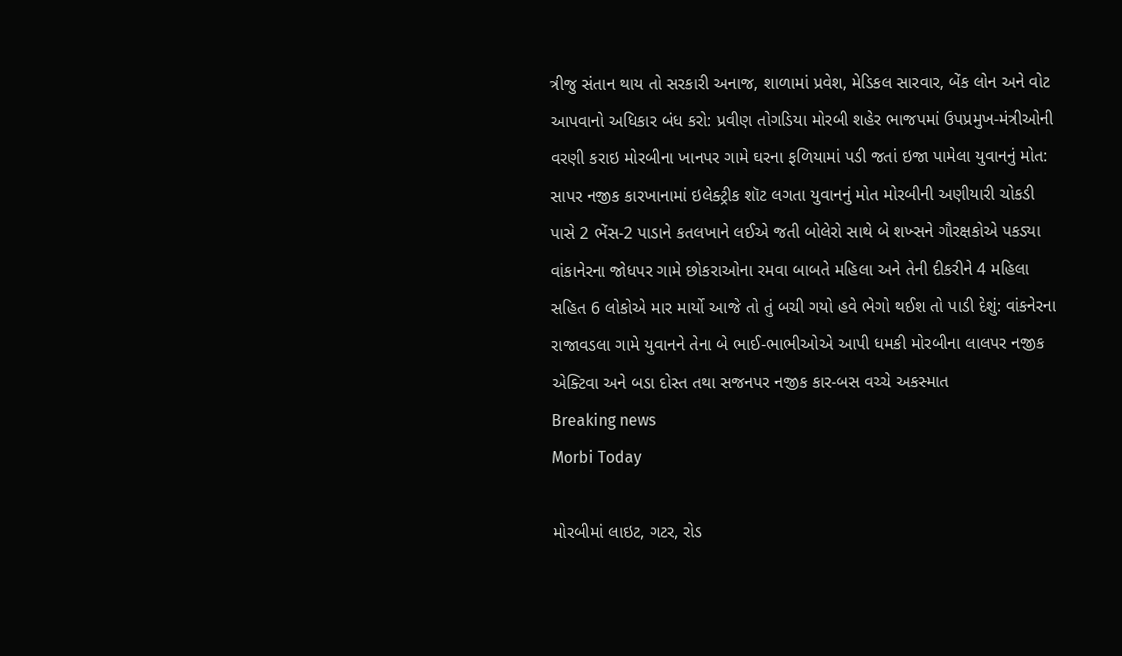ત્રીજુ સંતાન થાય તો સરકારી અનાજ, શાળામાં પ્રવેશ, મેડિકલ સારવાર, બેંક લોન અને વોટ આપવાનો અધિકાર બંધ કરો: પ્રવીણ તોગડિયા મોરબી શહેર ભાજપમાં ઉપપ્રમુખ-મંત્રીઓની વરણી કરાઇ મોરબીના ખાનપર ગામે ઘરના ફળિયામાં પડી જતાં ઇજા પામેલા યુવાનનું મોત: સાપર નજીક કારખાનામાં ઇલેક્ટ્રીક શૉટ લગતા યુવાનનું મોત મોરબીની અણીયારી ચોકડી પાસે 2 ભેંસ-2 પાડાને કતલખાને લઈએ જતી બોલેરો સાથે બે શખ્સને ગૌરક્ષકોએ પકડ્યા વાંકાનેરના જોધપર ગામે છોકરાઓના રમવા બાબતે મહિલા અને તેની દીકરીને 4 મહિલા સહિત 6 લોકોએ માર માર્યો આજે તો તું બચી ગયો હવે ભેગો થઈશ તો પાડી દેશું: વાંકનેરના રાજાવડલા ગામે યુવાનને તેના બે ભાઈ-ભાભીઓએ આપી ધમકી મોરબીના લાલપર નજીક એક્ટિવા અને બડા દોસ્ત તથા સજનપર નજીક કાર-બસ વચ્ચે અકસ્માત
Breaking news
Morbi Today

મોરબીમાં લાઇટ, ગટર, રોડ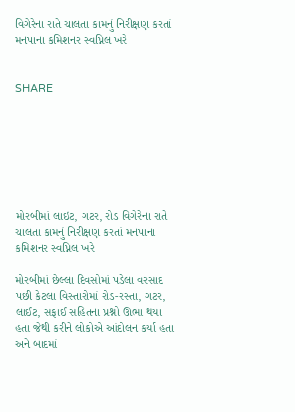વિગેરેના રાતે ચાલતા કામનું નિરીક્ષણ કરતાં મનપાના કમિશનર સ્વપ્નિલ ખરે


SHARE







મોરબીમાં લાઇટ, ગટર, રોડ વિગેરેના રાતે ચાલતા કામનું નિરીક્ષણ કરતાં મનપાના કમિશનર સ્વપ્નિલ ખરે

મોરબીમાં છેલ્લા દિવસોમાં પડેલા વરસાદ પછી કેટલા વિસ્તારોમાં રોડ-રસ્તા, ગટર, લાઈટ, સફાઈ સહિતના પ્રશ્નો ઊભા થયા હતા જેથી કરીને લોકોએ આંદોલન કર્યા હતા અને બાદમાં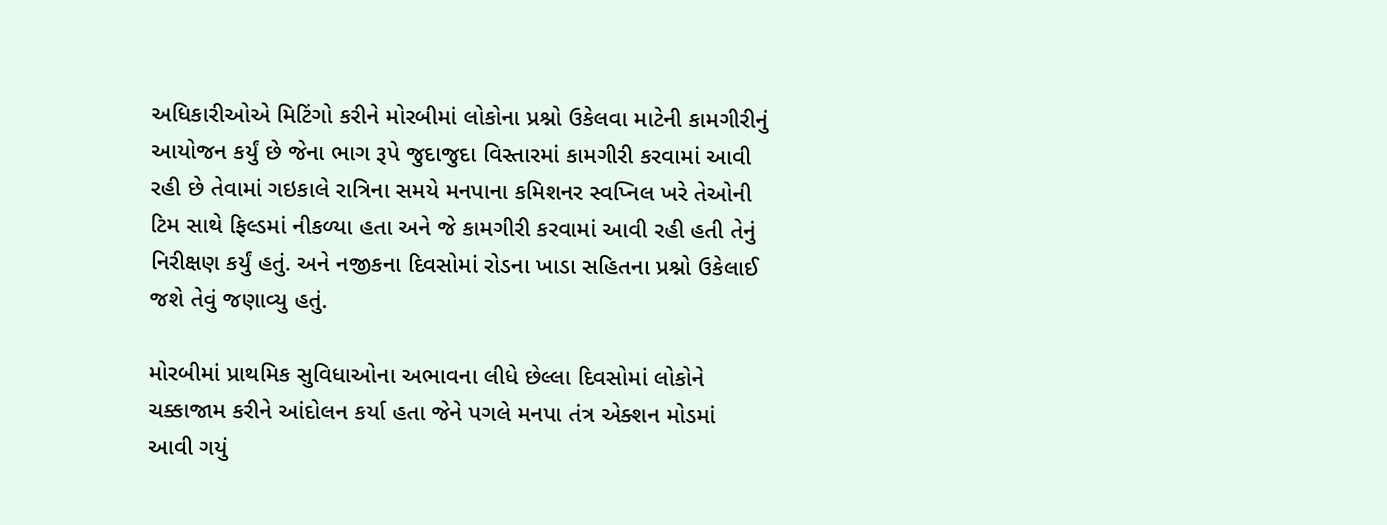અધિકારીઓએ મિટિંગો કરીને મોરબીમાં લોકોના પ્રશ્નો ઉકેલવા માટેની કામગીરીનું આયોજન કર્યું છે જેના ભાગ રૂપે જુદાજુદા વિસ્તારમાં કામગીરી કરવામાં આવી રહી છે તેવામાં ગઇકાલે રાત્રિના સમયે મનપાના કમિશનર સ્વપ્નિલ ખરે તેઓની ટિમ સાથે ફિલ્ડમાં નીકળ્યા હતા અને જે કામગીરી કરવામાં આવી રહી હતી તેનું નિરીક્ષણ કર્યું હતું. અને નજીકના દિવસોમાં રોડના ખાડા સહિતના પ્રશ્નો ઉકેલાઈ જશે તેવું જણાવ્યુ હતું.

મોરબીમાં પ્રાથમિક સુવિધાઓના અભાવના લીધે છેલ્લા દિવસોમાં લોકોને ચક્કાજામ કરીને આંદોલન કર્યા હતા જેને પગલે મનપા તંત્ર એક્શન મોડમાં આવી ગયું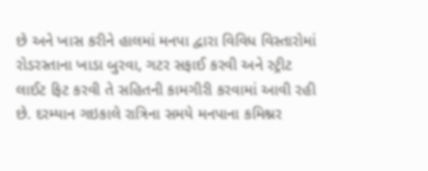છે અને ખાસ કરીને હાલમાં મનપા દ્વારા વિવિધ વિસ્તારોમાં રોડરસ્તાના ખાડા બુરવા, ગટર સફાઈ કરવી અને સ્ટ્રીટ લાઈટ ફિટ કરવી તે સહિતની કામગીરી કરવામાં આવી રહી છે. દરમ્યાન ગઇકાલે રાત્રિના સમયે મનપાના કમિશ્નર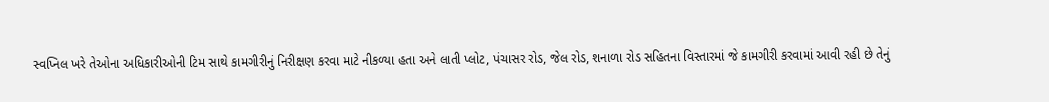સ્વપ્નિલ ખરે તેઓના અધિકારીઓની ટિમ સાથે કામગીરીનું નિરીક્ષણ કરવા માટે નીકળ્યા હતા અને લાતી પ્લોટ, પંચાસર રોડ, જેલ રોડ, શનાળા રોડ સહિતના વિસ્તારમાં જે કામગીરી કરવામાં આવી રહી છે તેનું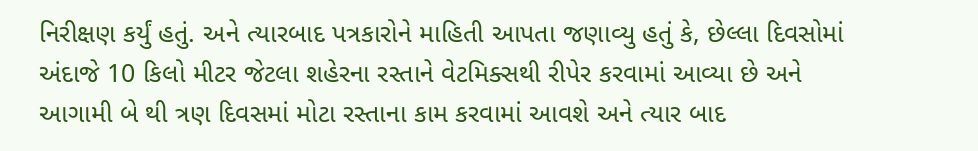નિરીક્ષણ કર્યું હતું. અને ત્યારબાદ પત્રકારોને માહિતી આપતા જણાવ્યુ હતું કે, છેલ્લા દિવસોમાં અંદાજે 10 કિલો મીટર જેટલા શહેરના રસ્તાને વેટમિક્સથી રીપેર કરવામાં આવ્યા છે અને આગામી બે થી ત્રણ દિવસમાં મોટા રસ્તાના કામ કરવામાં આવશે અને ત્યાર બાદ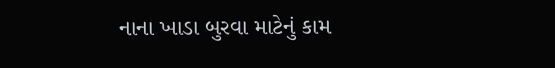નાના ખાડા બુરવા માટેનું કામ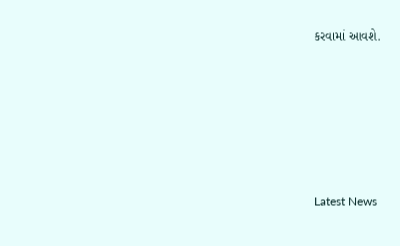કરવામાં આવશે.






Latest News